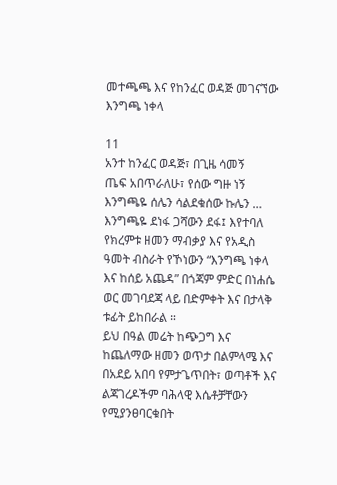መተጫጫ እና የከንፈር ወዳጅ መገናኘው እንግጫ ነቀላ

11
አንተ ከንፈር ወዳጅ፣ በጊዜ ሳመኝ
ጤፍ አበጥራለሁ፣ የሰው ግዙ ነኝ
እንግጫዬ ሰሌን ሳልደቁሰው ኩሌን …
እንግጫዬ ደነፋ ጋሻውን ደፋ፤ እየተባለ
የክረምቱ ዘመን ማብቃያ እና የአዲስ ዓመት ብስራት የኾነውን “እንግጫ ነቀላ እና ከሰይ አጨዳ” በጎጃም ምድር በነሐሴ ወር መገባደጃ ላይ በድምቀት እና በታላቅ ቱፊት ይከበራል ።
ይህ በዓል መሬት ከጭጋግ እና ከጨለማው ዘመን ወጥታ በልምላሜ እና በአደይ አበባ የምታጌጥበት፣ ወጣቶች እና ልጃገረዶችም ባሕላዊ እሴቶቻቸውን የሚያንፀባርቁበት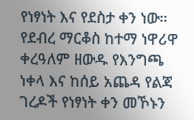የነፃነት እና የደስታ ቀን ነው።
የደብረ ማርቆስ ከተማ ነዋሪዋ ቀረዓለም ዘውዱ የእንግጫ ነቀላ እና ከሰይ አጨዳ የልጃ ገረዶች የነፃነት ቀን መኾኑን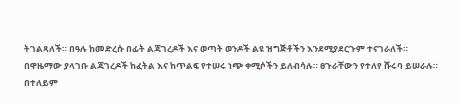ትገልጻለች። በዓሉ ከመድረሱ በፊት ልጃገረዶች እና ወጣት ወንዶች ልዩ ዝግጅቶችን እንደሚያደርጉም ተናገራለች።
በዋዜማው ያላገቡ ልጃገረዶች ከፈትል እና ከጥልፍ የተሠሩ ነጭ ቀሚሶችን ይለብሳሉ። ፀጉራቸውን የተለየ ሹሩባ ይሠራሉ። በተለይም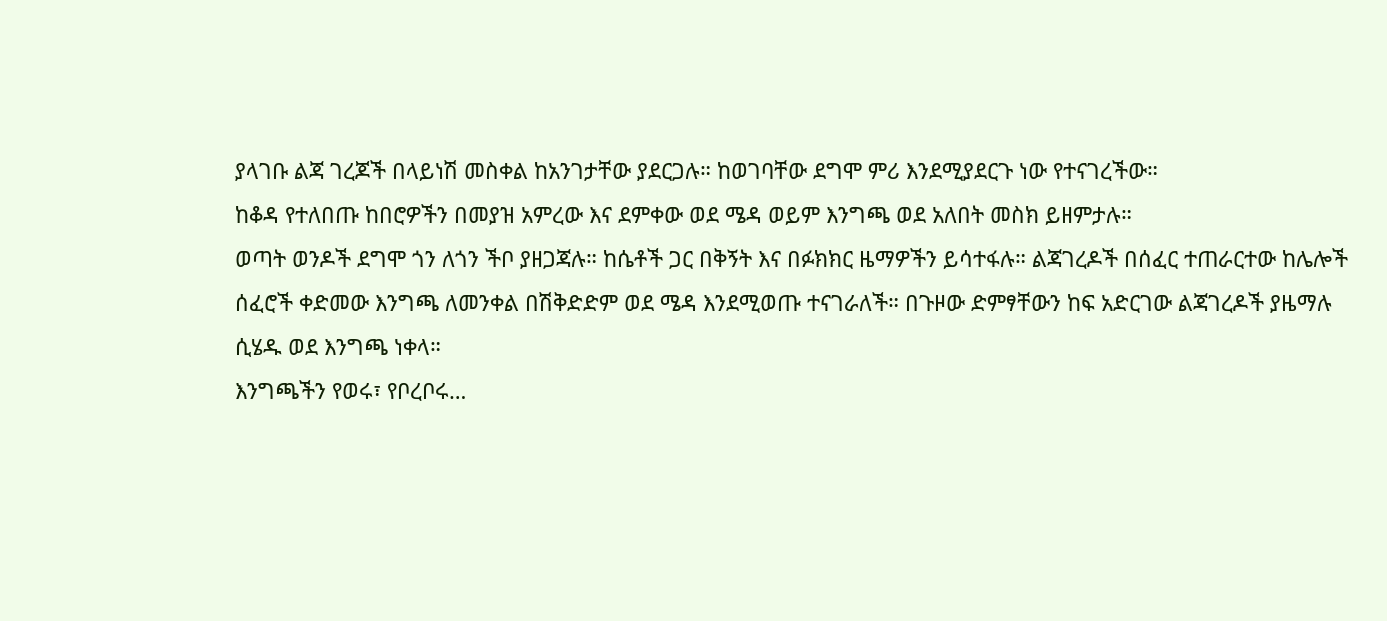ያላገቡ ልጃ ገረጆች በላይነሽ መስቀል ከአንገታቸው ያደርጋሉ። ከወገባቸው ደግሞ ምሪ እንደሚያደርጉ ነው የተናገረችው።
ከቆዳ የተለበጡ ከበሮዎችን በመያዝ አምረው እና ደምቀው ወደ ሜዳ ወይም እንግጫ ወደ አለበት መስክ ይዘምታሉ።
ወጣት ወንዶች ደግሞ ጎን ለጎን ችቦ ያዘጋጃሉ። ከሴቶች ጋር በቅኝት እና በፉክክር ዜማዎችን ይሳተፋሉ። ልጃገረዶች በሰፈር ተጠራርተው ከሌሎች ሰፈሮች ቀድመው እንግጫ ለመንቀል በሽቅድድም ወደ ሜዳ እንደሚወጡ ተናገራለች። በጉዞው ድምፃቸውን ከፍ አድርገው ልጃገረዶች ያዜማሉ ሲሄዱ ወደ እንግጫ ነቀላ።
እንግጫችን የወሩ፣ የቦረቦሩ…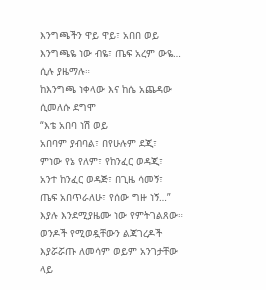እንግጫችን ዋይ ዋይ፣ አበበ ወይ
እንግጫዬ ነው ብዬ፣ ጤፍ አረም ውዬ… ሲሉ ያዜማሉ።
ከእንግጫ ነቀላው እና ከሴ አጨዳው ሲመለሱ ደግሞ
“እቴ አበባ ነሽ ወይ
አበባም ያብባል፣ በየሁሉም ደጂ፣
ምነው የኔ የለም፣ የከንፈር ወዳጂ፣
አንተ ከንፈር ወዳጅ፣ በጊዜ ሳመኝ፣
ጤፍ አበጥራለሁ፣ የሰው ግዙ ነኝ…”
እያሉ እንደሚያዜሙ ነው የምትገልጸው።
ወንዶች የሚወዷቸውን ልጃገረዶች እያሯሯጡ ለመሳም ወይም አንገታቸው ላይ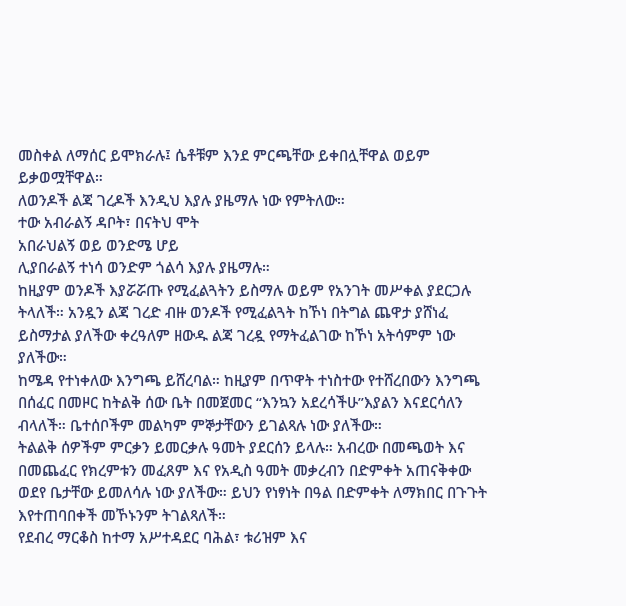መስቀል ለማሰር ይሞክራሉ፤ ሴቶቹም እንደ ምርጫቸው ይቀበሏቸዋል ወይም ይቃወሟቸዋል።
ለወንዶች ልጃ ገረዶች እንዲህ እያሉ ያዜማሉ ነው የምትለው።
ተው አብራልኝ ዳቦት፣ በናትህ ሞት
አበራህልኝ ወይ ወንድሜ ሆይ
ሊያበራልኝ ተነሳ ወንድም ጎልሳ እያሉ ያዜማሉ።
ከዚያም ወንዶች እያሯሯጡ የሚፈልጓትን ይስማሉ ወይም የአንገት መሥቀል ያደርጋሉ ትላለች። አንዷን ልጃ ገረድ ብዙ ወንዶች የሚፈልጓት ከኾነ በትግል ጨዋታ ያሸነፈ ይስማታል ያለችው ቀረዓለም ዘውዱ ልጃ ገረዷ የማትፈልገው ከኾነ አትሳምም ነው ያለችው።
ከሜዳ የተነቀለው እንግጫ ይሸረባል። ከዚያም በጥዋት ተነስተው የተሸረበውን እንግጫ በሰፈር በመዞር ከትልቅ ሰው ቤት በመጀመር “እንኳን አደረሳችሁ”እያልን እናደርሳለን ብላለች። ቤተሰቦችም መልካም ምኞታቸውን ይገልጻሉ ነው ያለችው።
ትልልቅ ሰዎችም ምርቃን ይመርቃሉ ዓመት ያደርሰን ይላሉ። አብረው በመጫወት እና በመጨፈር የክረምቱን መፈጸም እና የአዲስ ዓመት መቃረብን በድምቀት አጠናቅቀው ወደየ ቤታቸው ይመለሳሉ ነው ያለችው። ይህን የነፃነት በዓል በድምቀት ለማክበር በጉጉት እየተጠባበቀች መኾኑንም ትገልጻለች።
የደብረ ማርቆስ ከተማ አሥተዳደር ባሕል፣ ቱሪዝም እና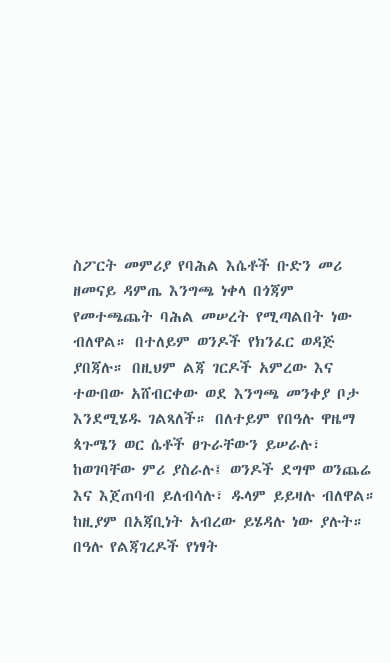ስፖርት መምሪያ የባሕል እሴቶች ቡድን መሪ ዘመናይ ዳምጤ እንግጫ ነቀላ በጎጃም የመተጫጨት ባሕል መሠረት የሚጣልበት ነው ብለዋል። በተለይም ወንዶች የክንፈር ወዳጅ ያበጃሉ። በዚህም ልጃ ገርዶች አምረው እና ተውበው አሸብርቀው ወደ እንግጫ መንቀያ ቦታ እንደሚሄዱ ገልጻለች። በለተይም የበዓሉ ዋዜማ ጳጉሜን ወር ሴቶች ፀጉራቸውን ይሠራሉ፣ ከወገባቸው ምሪ ያስራሉ፤ ወንዶች ደግሞ ወንጨሬ እና እጀጠባብ ይለብሳሉ፣ ዱላም ይይዛሉ ብለዋል። ከዚያም በአጃቢነት አብረው ይሄዳሉ ነው ያሉት።
በዓሉ የልጃገረዶች የነፃት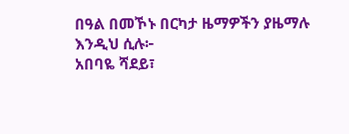በዓል በመኾኑ በርካታ ዜማዎችን ያዜማሉ እንዲህ ሲሉ፦
አበባዬ ሻደይ፣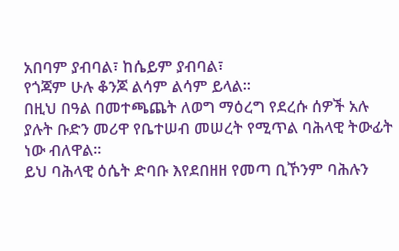አበባም ያብባል፣ ከሴይም ያብባል፣
የጎጃም ሁሉ ቆንጆ ልሳም ልሳም ይላል።
በዚህ በዓል በመተጫጨት ለወግ ማዕረግ የደረሱ ሰዎች አሉ ያሉት ቡድን መሪዋ የቤተሠብ መሠረት የሚጥል ባሕላዊ ትውፊት ነው ብለዋል።
ይህ ባሕላዊ ዕሴት ድባቡ እየደበዘዘ የመጣ ቢኾንም ባሕሉን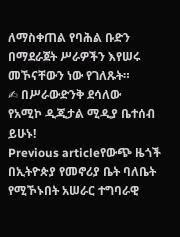ለማስቀጠል የባሕል ቡድን በማደራጀት ሥራዎችን እየሠሩ መኾናቸውን ነው የገለጹት።
✍ በሥራውድንቅ ደሳለው
የአሚኮ ዲጂታል ሚዲያ ቤተሰብ ይሁኑ!
Previous articleየውጭ ዜጎች በኢትዮጵያ የመኖሪያ ቤት ባለቤት የሚኾኑበት አሠራር ተግባራዊ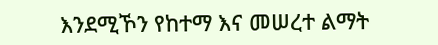እንደሚኾን የከተማ እና መሠረተ ልማት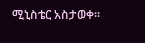ሚኒስቴር አስታወቀ።